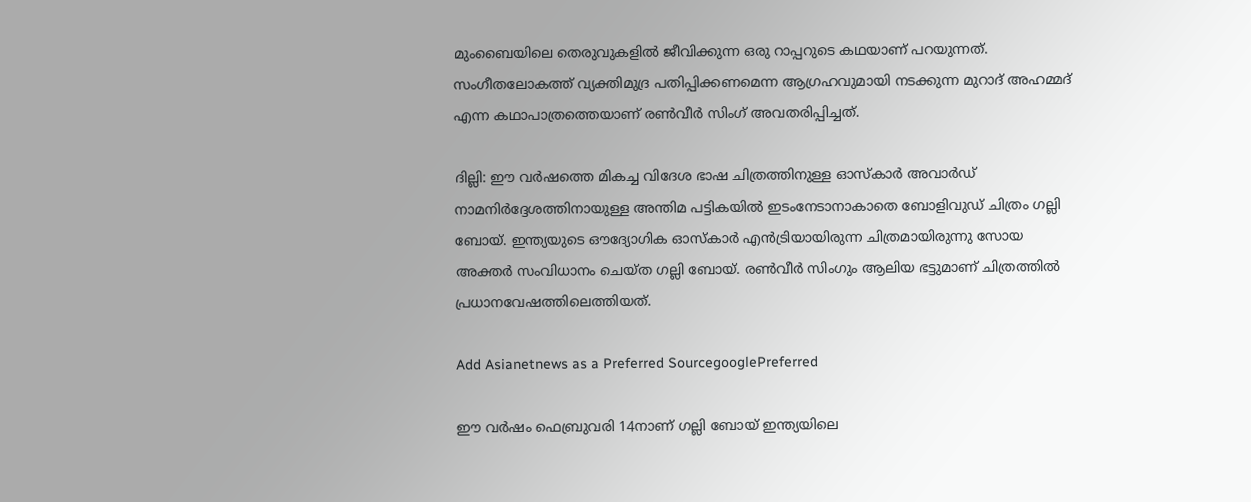മുംബൈയിലെ തെരുവുകളില്‍ ജീവിക്കുന്ന ഒരു റാപ്പറുടെ കഥയാണ് പറയുന്നത്. സംഗീതലോകത്ത് വ്യക്തിമുദ്ര പതിപ്പിക്കണമെന്ന ആഗ്രഹവുമായി നടക്കുന്ന മുറാദ് അഹമ്മദ് എന്ന കഥാപാത്രത്തെയാണ് രണ്‍വീര്‍ സിംഗ് അവതരിപ്പിച്ചത്.

ദില്ലി: ഈ വർഷത്തെ മികച്ച വിദേശ ഭാഷ ചിത്രത്തിനുള്ള ഓസ്കാർ അവാർഡ് നാമനിർദ്ദേശത്തിനായുള്ള അന്തിമ പട്ടികയിൽ ഇടംനേടാനാകാതെ ബോളിവുഡ് ചിത്രം ഗല്ലി ബോയ്. ഇന്ത്യയുടെ ഔദ്യോഗിക ഓസ്കാർ എൻട്രിയായിരുന്ന ചിത്രമായിരുന്നു സോയ അക്തർ സംവിധാനം ചെയ്ത ഗല്ലി ബോയ്. രൺവീർ സിംഗും ആലിയ ഭട്ടുമാണ് ചിത്രത്തിൽ പ്രധാനവേഷത്തിലെത്തിയത്.

Add Asianetnews as a Preferred SourcegooglePreferred

ഈ വര്‍ഷം ഫെബ്രുവരി 14നാണ് ഗല്ലി ബോയ് ഇന്ത്യയിലെ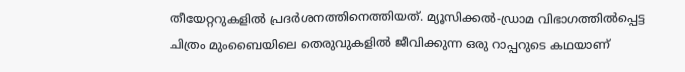തീയേറ്ററുകളില്‍ പ്രദർശനത്തിനെത്തിയത്. മ്യൂസിക്കല്‍-ഡ്രാമ വിഭാഗത്തിൽപ്പെട്ട ചിത്രം മുംബൈയിലെ തെരുവുകളില്‍ ജീവിക്കുന്ന ഒരു റാപ്പറുടെ കഥയാണ്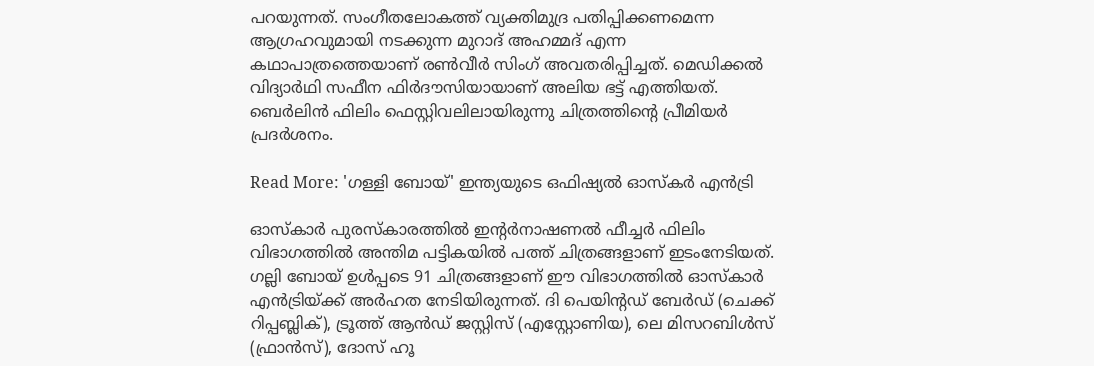പറയുന്നത്. സംഗീതലോകത്ത് വ്യക്തിമുദ്ര പതിപ്പിക്കണമെന്ന ആഗ്രഹവുമായി നടക്കുന്ന മുറാദ് അഹമ്മദ് എന്ന കഥാപാത്രത്തെയാണ് രണ്‍വീര്‍ സിംഗ് അവതരിപ്പിച്ചത്. മെഡിക്കല്‍ വിദ്യാര്‍ഥി സഫീന ഫിര്‍ദൗസിയായാണ് അലിയ ഭട്ട് എത്തിയത്. ബെര്‍ലിന്‍ ഫിലിം ഫെസ്റ്റിവലിലായിരുന്നു ചിത്രത്തിന്റെ പ്രീമിയര്‍ പ്രദര്‍ശനം.

Read More: 'ഗള്ളി ബോയ്' ഇന്ത്യയുടെ ഒഫിഷ്യല്‍ ഓസ്‌കര്‍ എന്‍ട്രി

ഓസ്കാർ പുരസ്കാരത്തിൽ ഇന്റർനാഷണൽ ഫീച്ചർ ഫിലിം വിഭാഗത്തിൽ അന്തിമ പട്ടികയിൽ പത്ത് ചിത്രങ്ങളാണ് ഇടംനേടിയത്. ഗല്ലി ബോയ് ഉൾപ്പടെ 91 ചിത്രങ്ങളാണ് ഈ വിഭാഗത്തിൽ ഓസ്കാർ എൻട്രിയ്ക്ക് അർഹത നേടിയിരുന്നത്. ദി പെയിന്റഡ് ബേർഡ് (ചെക്ക് റിപ്പബ്ലിക്), ട്രൂത്ത് ആൻഡ് ജസ്റ്റിസ് (എസ്റ്റോണിയ), ലെ മിസറബിൾസ് (ഫ്രാൻസ്), ദോസ് ഹൂ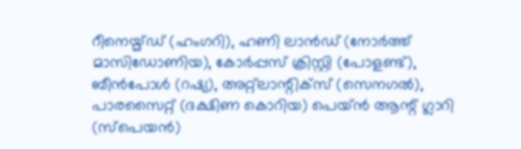റീനെയ്മ്ഡ് (ഹംഗറി), ഹണി ലാൻഡ് (നോർത്ത് മാസിഡോണിയ), കോർപ്പസ് ക്രിസ്റ്റി (പോളണ്ട്), ബീൻ‌പോൾ (റഷ്യ), അറ്റ്ലാന്റിക്സ് (സെനഗൽ), പാരസൈറ്റ് (ദക്ഷിണ കൊറിയ) പെയ്ൻ ആന്റ് ഗ്ലാറി (സ്പെയൻ)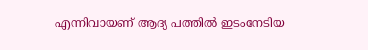എന്നിവായണ് ആദ്യ പത്തിൽ ഇടംനേടിയ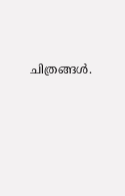ചിത്രങ്ങള്‍.